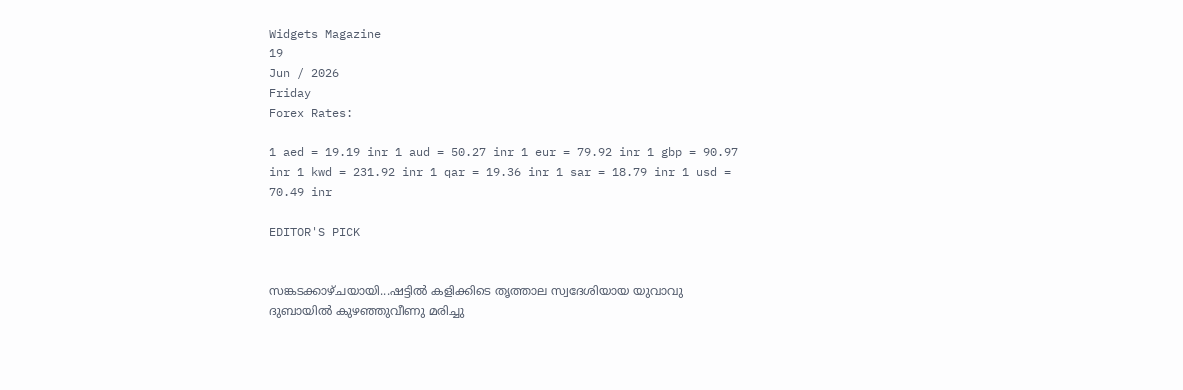Widgets Magazine
19
Jun / 2026
Friday
Forex Rates:

1 aed = 19.19 inr 1 aud = 50.27 inr 1 eur = 79.92 inr 1 gbp = 90.97 inr 1 kwd = 231.92 inr 1 qar = 19.36 inr 1 sar = 18.79 inr 1 usd = 70.49 inr

EDITOR'S PICK


സങ്കടക്കാഴ്ചയായി...ഷട്ടിൽ കളിക്കിടെ തൃത്താല സ്വദേശിയായ യുവാവു ദുബായിൽ കുഴഞ്ഞുവീണു മരിച്ചു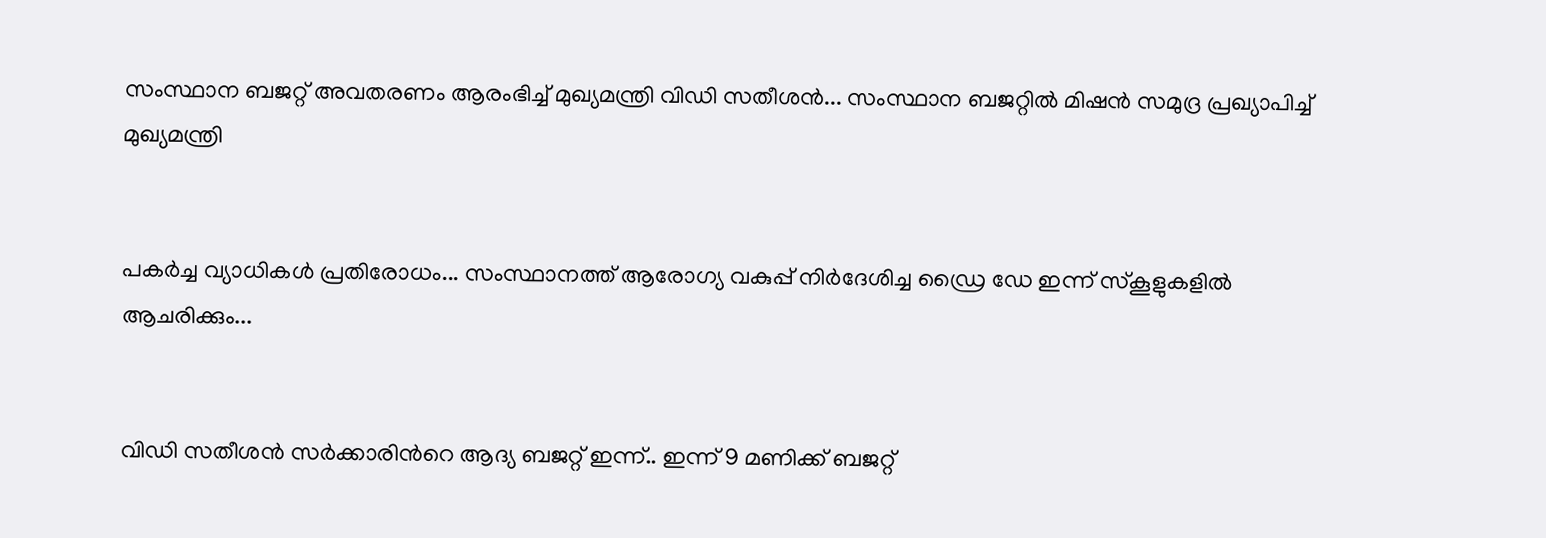സംസ്ഥാന ബജറ്റ് അവതരണം ആരംഭിച്ച് മുഖ്യമന്ത്രി വിഡി സതീശൻ... സംസ്ഥാന ബജറ്റിൽ മിഷൻ സമുദ്ര പ്രഖ്യാപിച്ച് മുഖ്യമന്ത്രി


പകർച്ച വ്യാധികൾ പ്രതിരോധം... സംസ്ഥാനത്ത് ആരോഗ്യ വകുപ്പ് നിർദേശിച്ച ഡ്രൈ ഡേ ഇന്ന് സ്‌കൂളുകളിൽ ആചരിക്കും...


വിഡി സതീശൻ സർക്കാരിന്‍റെ ആദ്യ ബജറ്റ് ഇന്ന്.. ഇന്ന് 9 മണിക്ക് ബജറ്റ്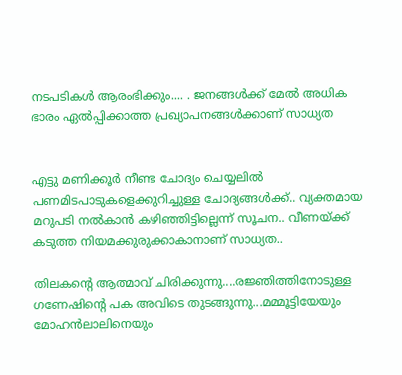നടപടികള്‍ ആരംഭിക്കും.... . ജനങ്ങൾക്ക് മേൽ അധിക ഭാരം ഏൽപ്പിക്കാത്ത പ്രഖ്യാപനങ്ങൾക്കാണ് സാധ്യത


എട്ടു മണിക്കൂര്‍ നീണ്ട ചോദ്യം ചെയ്യലില്‍ പണമിടപാടുകളെക്കുറിച്ചുള്ള ചോദ്യങ്ങള്‍ക്ക്.. വ്യക്തമായ മറുപടി നല്‍കാന്‍ കഴിഞ്ഞിട്ടില്ലെന്ന് സൂചന.. വീണയ്ക്ക് കടുത്ത നിയമക്കുരുക്കാകാനാണ് സാധ്യത..

തിലകന്റെ ആത്മാവ് ചിരിക്കുന്നു....രജ്ഞിത്തിനോടുള്ള ഗണേഷിന്റെ പക അവിടെ തുടങ്ങുന്നു...മമ്മൂട്ടിയേയും മോഹന്‍ലാലിനെയും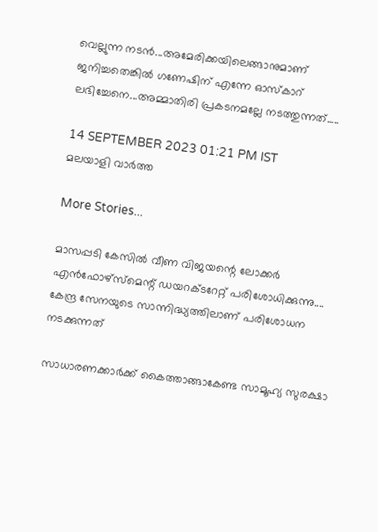വെല്ലുന്ന നടൻ...അമേരിക്കയിലെങ്ങാനുമാണ് ജനിച്ചതെങ്കില്‍ ഗണേഷിന് എന്നേ ഓസ്‌കാറ് ലഭിച്ചേനെ...അമ്മാതിരി പ്രകടനമല്ലേ നടത്തുന്നത്.....

14 SEPTEMBER 2023 01:21 PM IST
മലയാളി വാര്‍ത്ത

More Stories...

മാസപ്പടി കേസിൽ വീണ വിജയന്റെ ലോക്കർ എൻഫോഴ്‌സ്‌മെന്റ് ഡയറക്‌ടറേറ്റ് പരിശോധിക്കുന്നു.... കേന്ദ്ര സേനയുടെ സാന്നിദ്ധ്യത്തിലാണ് പരിശോധന നടക്കുന്നത്

സാധാരണക്കാർക്ക് കൈത്താങ്ങാകേണ്ട സാമൂഹ്യ സുരക്ഷാ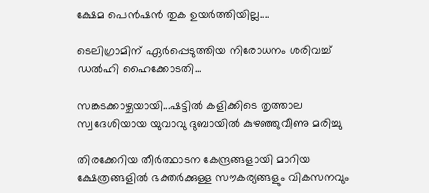ക്ഷേമ പെൻഷൻ തുക ഉയർത്തിയില്ല....

ടെലിഗ്രാമിന് ഏർപ്പെടുത്തിയ നിരോധനം ശരിവച്ച് ഡൽഹി ഹൈക്കോടതി...

സങ്കടക്കാഴ്ചയായി...ഷട്ടിൽ കളിക്കിടെ തൃത്താല സ്വദേശിയായ യുവാവു ദുബായിൽ കുഴഞ്ഞുവീണു മരിച്ചു

തിരക്കേറിയ തീർത്ഥാടന കേന്ദ്രങ്ങളായി മാറിയ ക്ഷേത്രങ്ങളിൽ ഭക്തർക്കുള്ള സൗകര്യങ്ങളും വികസനവും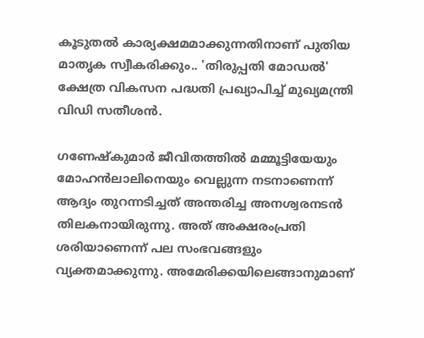കൂടുതൽ കാര്യക്ഷമമാക്കുന്നതിനാണ് പുതിയ മാതൃക സ്വീകരിക്കും.. 'തിരുപ്പതി മോഡൽ' ക്ഷേത്ര വികസന പദ്ധതി പ്രഖ്യാപിച്ച് മുഖ്യമന്ത്രി വിഡി സതീശൻ.

ഗണേഷ്‌കുമാര്‍ ജീവിതത്തില്‍ മമ്മൂട്ടിയേയും മോഹന്‍ലാലിനെയും വെല്ലുന്ന നടനാണെന്ന് ആദ്യം തുറന്നടിച്ചത് അന്തരിച്ച അനശ്വരനടന്‍ തിലകനായിരുന്നു. അത് അക്ഷരംപ്രതി ശരിയാണെന്ന് പല സംഭവങ്ങളും വ്യക്തമാക്കുന്നു. അമേരിക്കയിലെങ്ങാനുമാണ്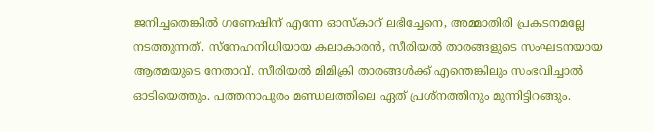ജനിച്ചതെങ്കില്‍ ഗണേഷിന് എന്നേ ഓസ്‌കാറ് ലഭിച്ചേനെ, അമ്മാതിരി പ്രകടനമല്ലേ നടത്തുന്നത്. സ്‌നേഹനിധിയായ കലാകാരന്‍, സീരിയല്‍ താരങ്ങളുടെ സംഘടനയായ ആത്മയുടെ നേതാവ്. സീരിയല്‍ മിമിക്രി താരങ്ങള്‍ക്ക് എന്തെങ്കിലും സംഭവിച്ചാല്‍ ഓടിയെത്തും. പത്തനാപുരം മണ്ഡലത്തിലെ ഏത് പ്രശ്‌നത്തിനും മുന്നിട്ടിറങ്ങും.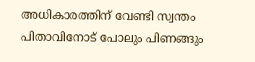അധികാരത്തിന് വേണ്ടി സ്വന്തം പിതാവിനോട് പോലും പിണങ്ങും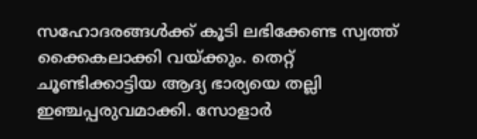സഹോദരങ്ങള്‍ക്ക് കൂടി ലഭിക്കേണ്ട സ്വത്ത് ക്കൈകലാക്കി വയ്ക്കും. തെറ്റ് ചൂണ്ടിക്കാട്ടിയ ആദ്യ ഭാര്യയെ തല്ലി ഇഞ്ചപ്പരുവമാക്കി. സോളാര്‍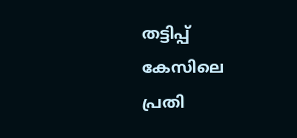തട്ടിപ്പ് കേസിലെ പ്രതി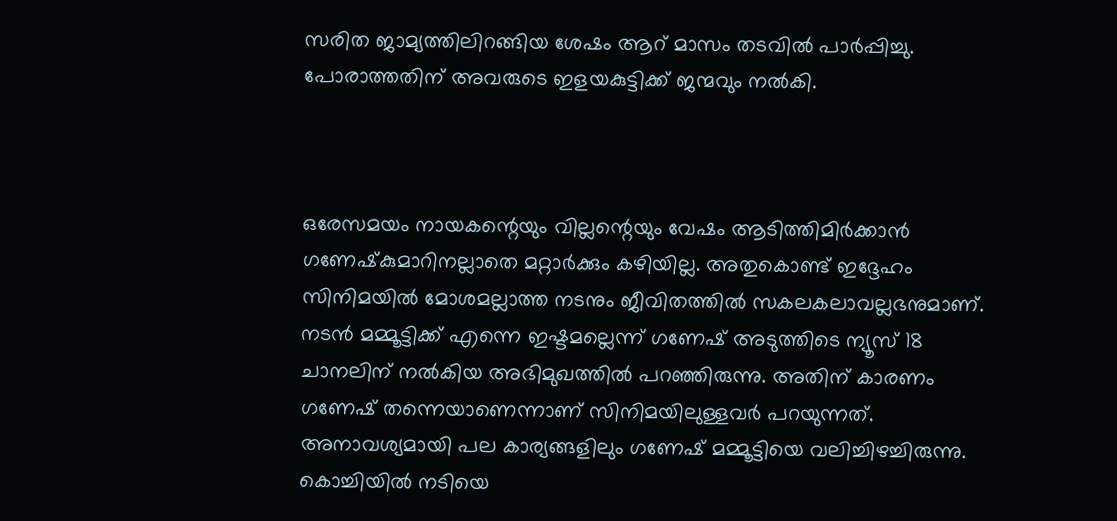സരിത ജാമ്യത്തിലിറങ്ങിയ ശേഷം ആറ് മാസം തടവില്‍ പാര്‍പ്പിച്ചു. പോരാത്തതിന് അവരുടെ ഇളയകുട്ടിക്ക് ജന്മവും നല്‍കി.



ഒരേസമയം നായകന്റെയും വില്ലന്റെയും വേഷം ആടിത്തിമിര്‍ക്കാന്‍ ഗണേഷ്‌കുമാറിനല്ലാതെ മറ്റാര്‍ക്കും കഴിയില്ല. അതുകൊണ്ട് ഇദ്ദേഹം സിനിമയില്‍ മോശമല്ലാത്ത നടനും ജീവിതത്തില്‍ സകലകലാവല്ലഭനുമാണ്. നടന്‍ മമ്മൂട്ടിക്ക് എന്നെ ഇഷ്ടമല്ലെന്ന് ഗണേഷ് അടുത്തിടെ ന്യൂസ് 18 ചാനലിന് നല്‍കിയ അഭിമുഖത്തില്‍ പറഞ്ഞിരുന്നു. അതിന് കാരണം ഗണേഷ് തന്നെയാണെന്നാണ് സിനിമയിലുള്ളവര്‍ പറയുന്നത്. അനാവശ്യമായി പല കാര്യങ്ങളിലും ഗണേഷ് മമ്മൂട്ടിയെ വലിച്ചിഴച്ചിരുന്നു. കൊച്ചിയില്‍ നടിയെ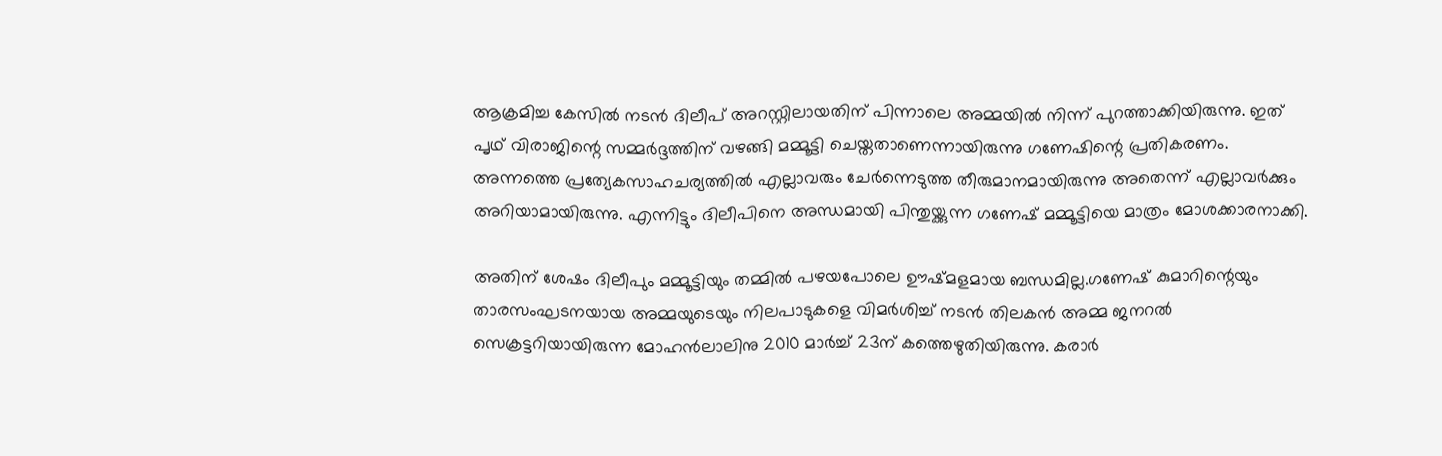ആക്രമിച്ച കേസില്‍ നടന്‍ ദിലീപ് അറസ്റ്റിലായതിന് പിന്നാലെ അമ്മയില്‍ നിന്ന് പുറത്താക്കിയിരുന്നു. ഇത് പൃഥ് വിരാജിന്റെ സമ്മര്‍ദ്ദത്തിന് വഴങ്ങി മമ്മൂട്ടി ചെയ്തതാണെന്നായിരുന്നു ഗണേഷിന്റെ പ്രതികരണം. അന്നത്തെ പ്രത്യേകസാഹചര്യത്തില്‍ എല്ലാവരും ചേര്‍ന്നെടുത്ത തീരുമാനമായിരുന്നു അതെന്ന് എല്ലാവര്‍ക്കും അറിയാമായിരുന്നു. എന്നിട്ടും ദിലീപിനെ അന്ധമായി പിന്തുയ്ക്കുന്ന ഗണേഷ് മമ്മൂട്ടിയെ മാത്രം മോശക്കാരനാക്കി.

അതിന് ശേഷം ദിലീപും മമ്മൂട്ടിയും തമ്മില്‍ പഴയപോലെ ഊഷ്മളമായ ബന്ധമില്ല.ഗണേഷ് കുമാറിന്റെയും താരസംഘടനയായ അമ്മയുടെയും നിലപാടുകളെ വിമര്‍ശിച്ച് നടന്‍ തിലകന്‍ അമ്മ ജനറല്‍ സെക്രട്ടറിയായിരുന്ന മോഹന്‍ലാലിനു 2010 മാര്‍ച്ച് 23ന് കത്തെഴുതിയിരുന്നു. കരാര്‍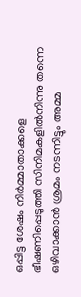ഒപ്പിട്ട ശേഷം നിര്‍മ്മാതാക്കളെ ഭീഷണിപ്പെടുത്തി സിനിമകളില്‍നിന്നു തന്നെ ഒഴിവാക്കാന്‍ ശ്രമം നടന്നിട്ടും അമ്മ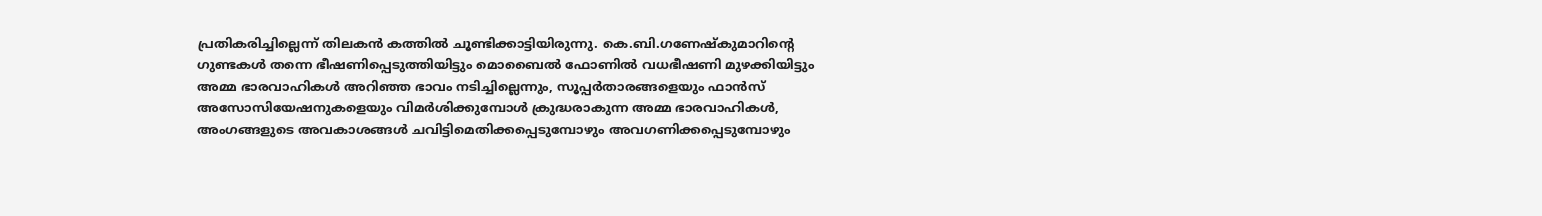പ്രതികരിച്ചില്ലെന്ന് തിലകന്‍ കത്തില്‍ ചൂണ്ടിക്കാട്ടിയിരുന്നു. കെ.ബി.ഗണേഷ്‌കുമാറിന്റെ ഗുണ്ടകള്‍ തന്നെ ഭീഷണിപ്പെടുത്തിയിട്ടും മൊബൈല്‍ ഫോണില്‍ വധഭീഷണി മുഴക്കിയിട്ടും അമ്മ ഭാരവാഹികള്‍ അറിഞ്ഞ ഭാവം നടിച്ചില്ലെന്നും, സൂപ്പര്‍താരങ്ങളെയും ഫാന്‍സ് അസോസിയേഷനുകളെയും വിമര്‍ശിക്കുമ്പോള്‍ ക്രുദ്ധരാകുന്ന അമ്മ ഭാരവാഹികള്‍, അംഗങ്ങളുടെ അവകാശങ്ങള്‍ ചവിട്ടിമെതിക്കപ്പെടുമ്പോഴും അവഗണിക്കപ്പെടുമ്പോഴും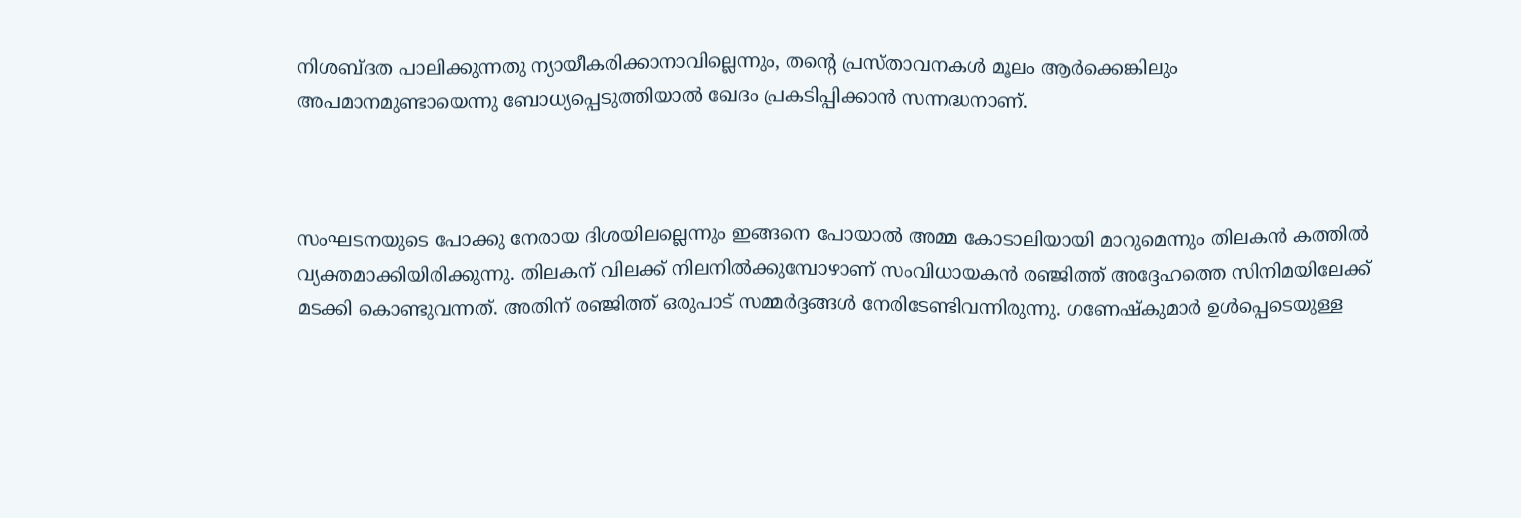നിശബ്ദത പാലിക്കുന്നതു ന്യായീകരിക്കാനാവില്ലെന്നും, തന്റെ പ്രസ്താവനകള്‍ മൂലം ആര്‍ക്കെങ്കിലും അപമാനമുണ്ടായെന്നു ബോധ്യപ്പെടുത്തിയാല്‍ ഖേദം പ്രകടിപ്പിക്കാന്‍ സന്നദ്ധനാണ്.



സംഘടനയുടെ പോക്കു നേരായ ദിശയിലല്ലെന്നും ഇങ്ങനെ പോയാല്‍ അമ്മ കോടാലിയായി മാറുമെന്നും തിലകന്‍ കത്തില്‍ വ്യക്തമാക്കിയിരിക്കുന്നു. തിലകന് വിലക്ക് നിലനില്‍ക്കുമ്പോഴാണ് സംവിധായകന്‍ രഞ്ജിത്ത് അദ്ദേഹത്തെ സിനിമയിലേക്ക് മടക്കി കൊണ്ടുവന്നത്. അതിന് രഞ്ജിത്ത് ഒരുപാട് സമ്മര്‍ദ്ദങ്ങള്‍ നേരിടേണ്ടിവന്നിരുന്നു. ഗണേഷ്‌കുമാര്‍ ഉള്‍പ്പെടെയുള്ള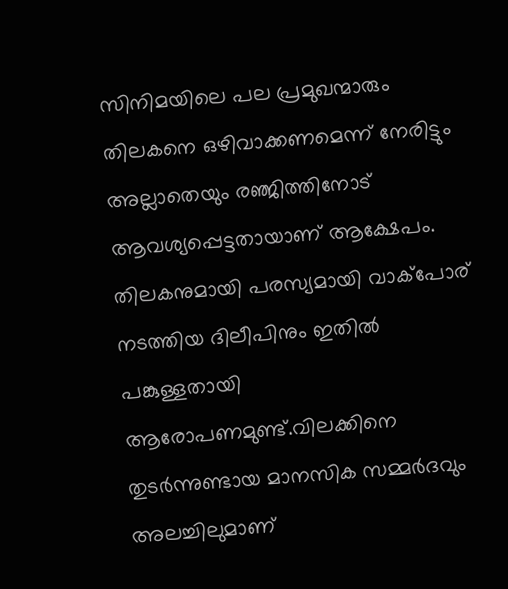സിനിമയിലെ പല പ്രമുഖന്മാരും തിലകനെ ഒഴിവാക്കണമെന്ന് നേരിട്ടും അല്ലാതെയും രഞ്ജിത്തിനോട് ആവശ്യപ്പെട്ടതായാണ് ആക്ഷേപം. തിലകനുമായി പരസ്യമായി വാക്‌പോര് നടത്തിയ ദിലീപിനും ഇതില്‍ പങ്കുള്ളതായി ആരോപണമുണ്ട്.വിലക്കിനെ തുടര്‍ന്നുണ്ടായ മാനസിക സമ്മര്‍ദവും അലച്ചിലുമാണ്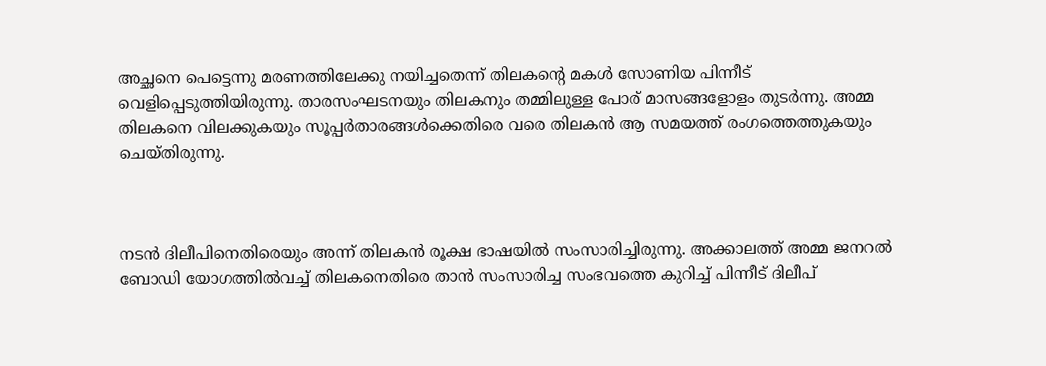അച്ഛനെ പെട്ടെന്നു മരണത്തിലേക്കു നയിച്ചതെന്ന് തിലകന്റെ മകള്‍ സോണിയ പിന്നീട് വെളിപ്പെടുത്തിയിരുന്നു. താരസംഘടനയും തിലകനും തമ്മിലുള്ള പോര് മാസങ്ങളോളം തുടര്‍ന്നു. അമ്മ തിലകനെ വിലക്കുകയും സൂപ്പര്‍താരങ്ങള്‍ക്കെതിരെ വരെ തിലകന്‍ ആ സമയത്ത് രംഗത്തെത്തുകയും ചെയ്തിരുന്നു.



നടന്‍ ദിലീപിനെതിരെയും അന്ന് തിലകന്‍ രൂക്ഷ ഭാഷയില്‍ സംസാരിച്ചിരുന്നു. അക്കാലത്ത് അമ്മ ജനറല്‍ ബോഡി യോഗത്തില്‍വച്ച് തിലകനെതിരെ താന്‍ സംസാരിച്ച സംഭവത്തെ കുറിച്ച് പിന്നീട് ദിലീപ്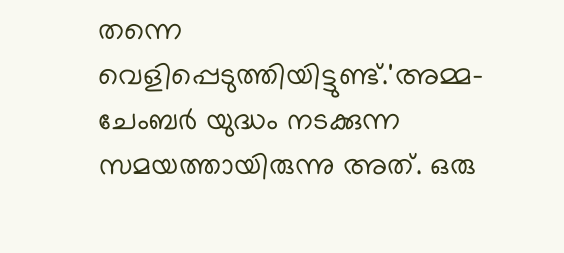തന്നെ വെളിപ്പെടുത്തിയിട്ടുണ്ട്.'അമ്മ-ചേംബര്‍ യുദ്ധം നടക്കുന്ന സമയത്തായിരുന്നു അത്. ഒരു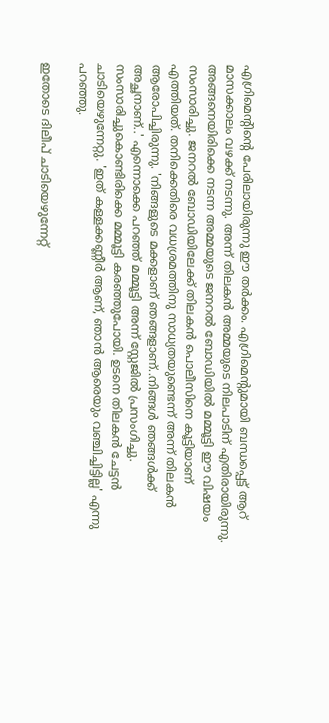എഗ്രിമെന്റിന്റെ പേരിലായിരുന്നു ഈ തര്‍ക്കം. എഗ്രിമെന്റുമായി ബന്ധപ്പെട്ട് ആറ് മാസക്കാലം വഴക്ക് നടന്നു. അന്ന് തിലകന്‍ അമ്മയുടെ നിലപാടിന് എതിരായിരുന്നു. അങ്ങനെയിരിക്കെ നടന്ന അമ്മയുടെ ജനറല്‍ ബോഡിയില്‍ മമ്മൂട്ടി ഈ വിഷയം സംസാരിച്ചു. ജനറല്‍ ബോഡിയിലേക്ക് തിലകന്‍ പൊലീസിനെ കൂട്ടിയാണ് എത്തിയത്. തനിക്കെതിരെ വധശ്രമത്തിനു സാധ്യതയുണ്ടെന്ന് അന്ന് തിലകന്‍ ആരോപിച്ചിരുന്നു. 'നിങ്ങളുടെ മക്കളാണ് ഞങ്ങളാണ്..നിങ്ങള്‍ ഞങ്ങള്‍ക്ക് അച്ഛനാണ്..' എന്നൊക്കെ പറഞ്ഞ് മമ്മൂട്ടി അന്ന് സ്റ്റേജില്‍ പ്രസംഗിച്ചു. സംസാരിച്ചുകൊണ്ടിരിക്കെ മമ്മൂട്ടി കരഞ്ഞുപോയി. ഉടനെ തിലകന്‍ ചേട്ടന്‍ ചാടിയെഴുന്നേറ്റു. 'ഇത് കള്ളക്കണ്ണീര്‍ ആണ്, ഞാന്‍ ആരെയും വഞ്ചിച്ചിട്ടില്ല' എന്നു പറഞ്ഞു.

ഇതോടെ ദിലീപ് ചാടിയെഴുന്നേറ്റ്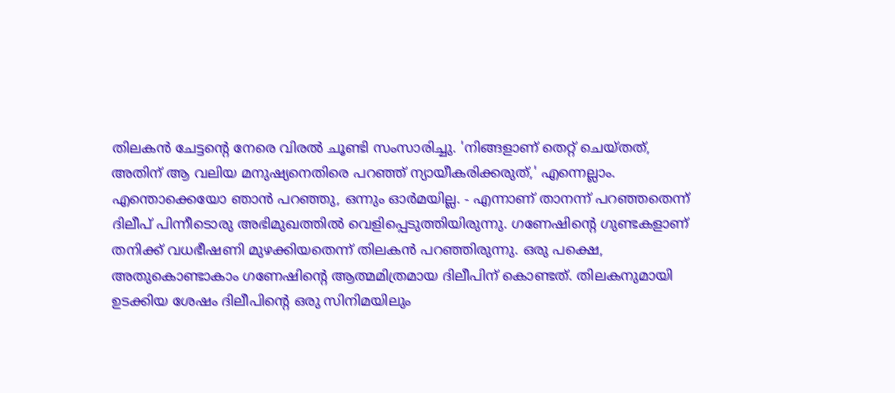തിലകന്‍ ചേട്ടന്റെ നേരെ വിരല്‍ ചൂണ്ടി സംസാരിച്ചു. 'നിങ്ങളാണ് തെറ്റ് ചെയ്തത്, അതിന് ആ വലിയ മനുഷ്യനെതിരെ പറഞ്ഞ് ന്യായീകരിക്കരുത്,' എന്നെല്ലാം. എന്തൊക്കെയോ ഞാന്‍ പറഞ്ഞു, ഒന്നും ഓര്‍മയില്ല. - എന്നാണ് താനന്ന് പറഞ്ഞതെന്ന് ദിലീപ് പിന്നീടൊരു അഭിമുഖത്തില്‍ വെളിപ്പെടുത്തിയിരുന്നു. ഗണേഷിന്റെ ഗുണ്ടകളാണ് തനിക്ക് വധഭീഷണി മുഴക്കിയതെന്ന് തിലകന്‍ പറഞ്ഞിരുന്നു. ഒരു പക്ഷെ, അതുകൊണ്ടാകാം ഗണേഷിന്റെ ആത്മമിത്രമായ ദിലീപിന് കൊണ്ടത്. തിലകനുമായി ഉടക്കിയ ശേഷം ദിലീപിന്റെ ഒരു സിനിമയിലും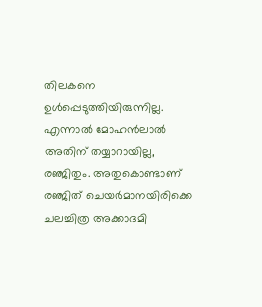തിലകനെ ഉള്‍പ്പെടുത്തിയിരുന്നില്ല. എന്നാല്‍ മോഹന്‍ലാല്‍ അതിന് തയ്യാറായില്ല, രഞ്ജിതും. അതുകൊണ്ടാണ് രഞ്ജിത് ചെയര്‍മാനയിരിക്കെ ചലച്ചിത്ര അക്കാദമി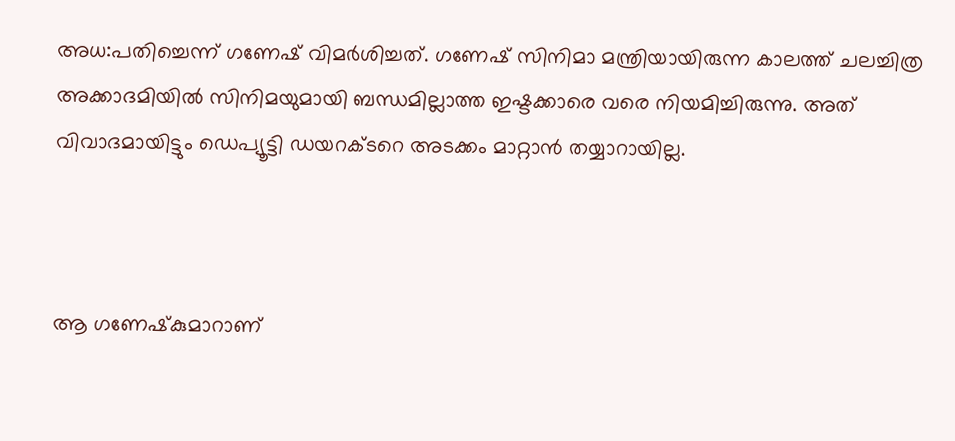അധ:പതിച്ചെന്ന് ഗണേഷ് വിമര്‍ശിച്ചത്. ഗണേഷ് സിനിമാ മന്ത്രിയായിരുന്ന കാലത്ത് ചലച്ചിത്ര അക്കാദമിയില്‍ സിനിമയുമായി ബന്ധമില്ലാത്ത ഇഷ്ടക്കാരെ വരെ നിയമിച്ചിരുന്നു. അത് വിവാദമായിട്ടും ഡെപ്യൂട്ടി ഡയറക്ടറെ അടക്കം മാറ്റാന്‍ തയ്യാറായില്ല.



ആ ഗണേഷ്‌കുമാറാണ്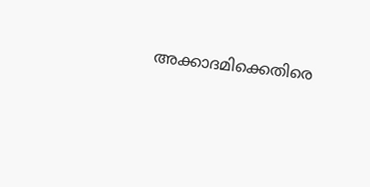അക്കാദമിക്കെതിരെ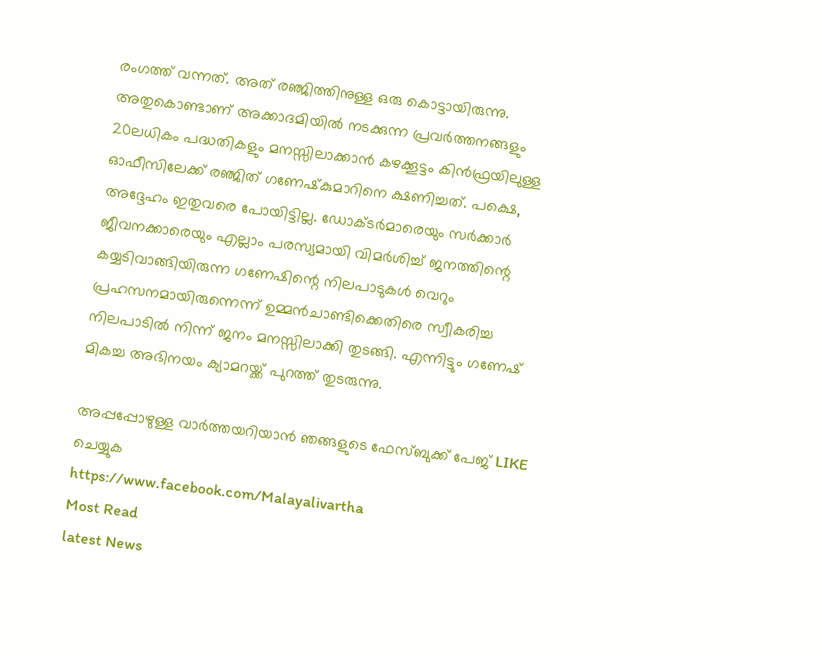രംഗത്ത് വന്നത്. അത് രഞ്ജിത്തിനുള്ള ഒരു കൊട്ടായിരുന്നു. അതുകൊണ്ടാണ് അക്കാദമിയില്‍ നടക്കുന്ന പ്രവര്‍ത്തനങ്ങളും 20ലധികം പദ്ധതികളും മനസ്സിലാക്കാന്‍ കഴക്കൂട്ടം കിന്‍ഫ്രയിലുള്ള ഓഫീസിലേക്ക് രഞ്ജിത് ഗണേഷ്‌കുമാറിനെ ക്ഷണിച്ചത്. പക്ഷെ, അദ്ദേഹം ഇതുവരെ പോയിട്ടില്ല. ഡോക്ടര്‍മാരെയും സര്‍ക്കാര്‍ ജീവനക്കാരെയും എല്ലാം പരസ്യമായി വിമര്‍ശിച്ച് ജനത്തിന്റെ കയ്യടിവാങ്ങിയിരുന്ന ഗണേഷിന്റെ നിലപാടുകള്‍ വെറും പ്രഹസനമായിരുന്നെന്ന് ഉമ്മന്‍ചാണ്ടിക്കെതിരെ സ്വീകരിച്ച നിലപാടില്‍ നിന്ന് ജനം മനസ്സിലാക്കി തുടങ്ങി. എന്നിട്ടും ഗണേഷ് മികച്ച അഭിനയം ക്യാമറയ്ക്ക് പുറത്ത് തുടരുന്നു.

അപ്പപ്പോഴുള്ള വാര്‍ത്തയറിയാന്‍ ഞങ്ങളുടെ ഫേസ്‌ബുക്ക്‌ പേജ് LIKE ചെയ്യുക
https://www.facebook.com/Malayalivartha
Most Read
latest News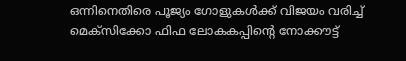ഒന്നിനെതിരെ പൂജ്യം ഗോളുകൾക്ക് വിജയം വരിച്ച് മെക്സിക്കോ ഫിഫ ലോകകപ്പിന്റെ നോക്കൗട്ട്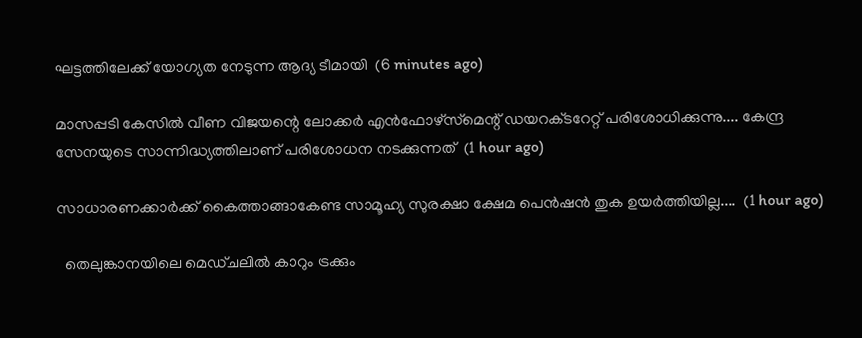ഘട്ടത്തിലേക്ക് യോഗ്യത നേടുന്ന ആദ്യ ടീമായി  (6 minutes ago)

മാസപ്പടി കേസിൽ വീണ വിജയന്റെ ലോക്കർ എൻഫോഴ്‌സ്‌മെന്റ് ഡയറക്‌ടറേറ്റ് പരിശോധിക്കുന്നു.... കേന്ദ്ര സേനയുടെ സാന്നിദ്ധ്യത്തിലാണ് പരിശോധന നടക്കുന്നത്  (1 hour ago)

സാധാരണക്കാർക്ക് കൈത്താങ്ങാകേണ്ട സാമൂഹ്യ സുരക്ഷാ ക്ഷേമ പെൻഷൻ തുക ഉയർത്തിയില്ല....  (1 hour ago)

  തെലുങ്കാനയിലെ മെഡ്ചലിൽ കാറും ട്രക്കും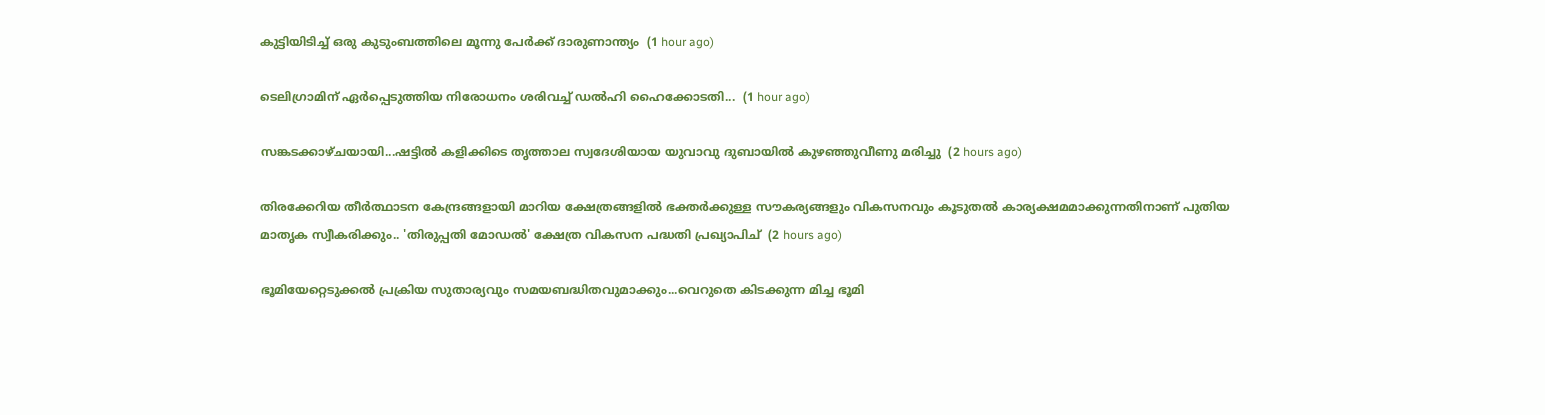കുട്ടിയിടിച്ച് ഒരു കുടുംബത്തിലെ മൂന്നു പേർക്ക് ദാരുണാന്ത്യം  (1 hour ago)

ടെലിഗ്രാമിന് ഏർപ്പെടുത്തിയ നിരോധനം ശരിവച്ച് ഡൽഹി ഹൈക്കോടതി...  (1 hour ago)

സങ്കടക്കാഴ്ചയായി...ഷട്ടിൽ കളിക്കിടെ തൃത്താല സ്വദേശിയായ യുവാവു ദുബായിൽ കുഴഞ്ഞുവീണു മരിച്ചു  (2 hours ago)

തിരക്കേറിയ തീർത്ഥാടന കേന്ദ്രങ്ങളായി മാറിയ ക്ഷേത്രങ്ങളിൽ ഭക്തർക്കുള്ള സൗകര്യങ്ങളും വികസനവും കൂടുതൽ കാര്യക്ഷമമാക്കുന്നതിനാണ് പുതിയ മാതൃക സ്വീകരിക്കും.. 'തിരുപ്പതി മോഡൽ' ക്ഷേത്ര വികസന പദ്ധതി പ്രഖ്യാപിച്  (2 hours ago)

ഭൂമിയേറ്റെടുക്കൽ പ്രക്രിയ സുതാര്യവും സമയബദ്ധിതവുമാക്കും...വെറുതെ കിടക്കുന്ന മിച്ച ഭൂമി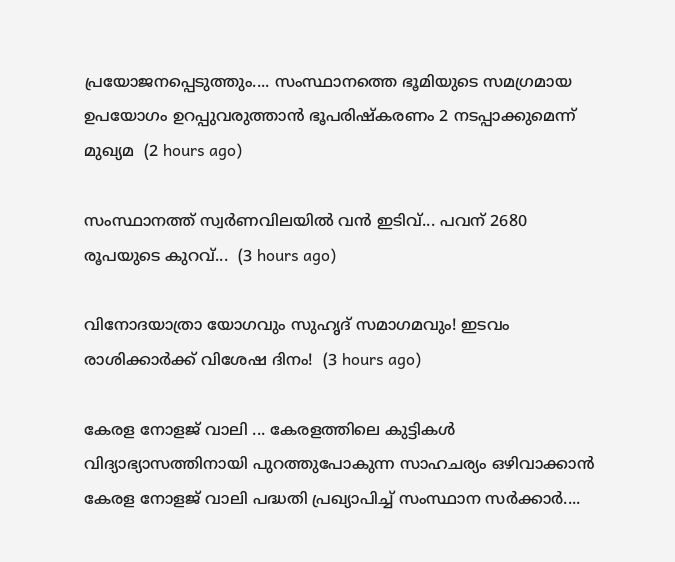പ്രയോജനപ്പെടുത്തും.... സംസ്ഥാനത്തെ ഭൂമിയുടെ സമഗ്രമായ ഉപയോഗം ഉറപ്പുവരുത്താൻ ഭൂപരിഷ്‌കരണം 2 നടപ്പാക്കുമെന്ന് മുഖ്യമ  (2 hours ago)

സംസ്ഥാനത്ത് സ്വര്‍ണവിലയില്‍ വന്‍ ഇടിവ്... പവന് 2680 രൂപയുടെ കുറവ്...  (3 hours ago)

വിനോദയാത്രാ യോഗവും സുഹൃദ് സമാഗമവും! ഇടവം രാശിക്കാർക്ക് വിശേഷ ദിനം!  (3 hours ago)

കേരള നോളജ് വാലി ... കേരളത്തിലെ കുട്ടികൾ വിദ്യാഭ്യാസത്തിനായി പുറത്തുപോകുന്ന സാഹചര്യം ഒഴിവാക്കാൻ കേരള നോളജ് വാലി പദ്ധതി പ്രഖ്യാപിച്ച് സംസ്ഥാന സർക്കാർ....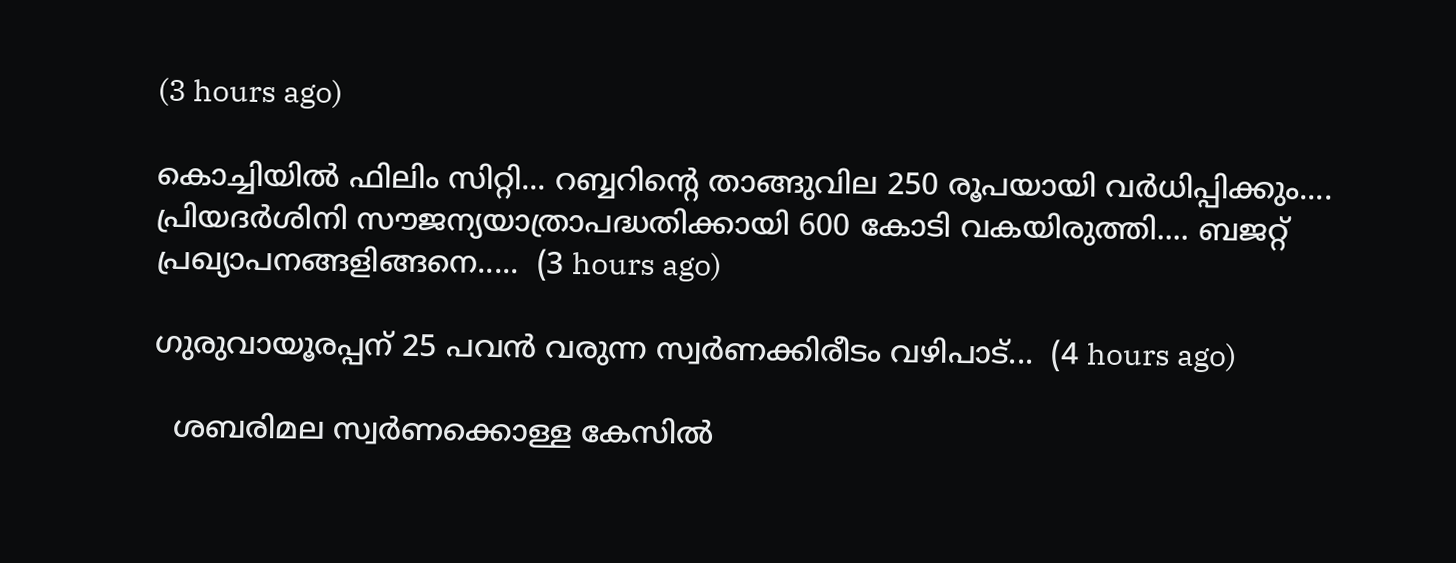(3 hours ago)

കൊച്ചിയില്‍ ഫിലിം സിറ്റി... റബ്ബറിന്റെ താങ്ങുവില 250 രൂപയായി വർധിപ്പിക്കും.... പ്രിയദർശിനി സൗജന്യയാത്രാപദ്ധതിക്കായി 600 കോടി വകയിരുത്തി.... ബജറ്റ് പ്രഖ്യാപനങ്ങളിങ്ങനെ.....  (3 hours ago)

ഗുരുവായൂരപ്പന് 25 പവൻ വരുന്ന സ്വർണക്കിരീടം വഴിപാട്...  (4 hours ago)

  ശബരിമല സ്വർണക്കൊള്ള കേസിൽ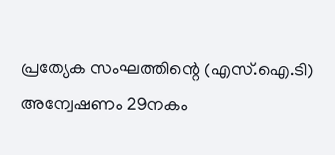പ്രത്യേക സംഘത്തിന്റെ (എസ്.ഐ.ടി) അന്വേഷണം 29നകം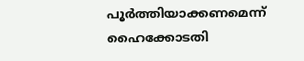പൂർത്തിയാക്കണമെന്ന് ഹൈക്കോടതി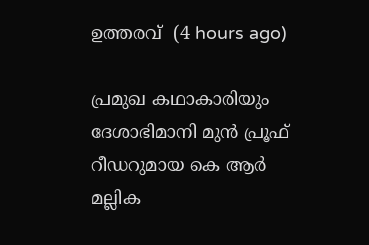ഉത്തരവ്  (4 hours ago)

പ്രമുഖ കഥാകാരിയും ദേശാഭിമാനി മുൻ പ്രൂഫ് റീഡറുമായ കെ ആർ മല്ലിക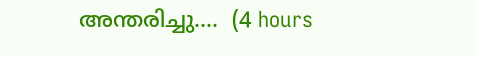അന്തരിച്ചു....  (4 hours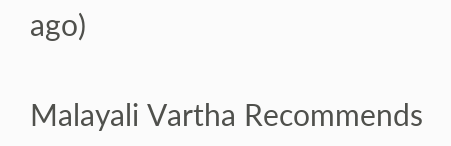ago)

Malayali Vartha Recommends